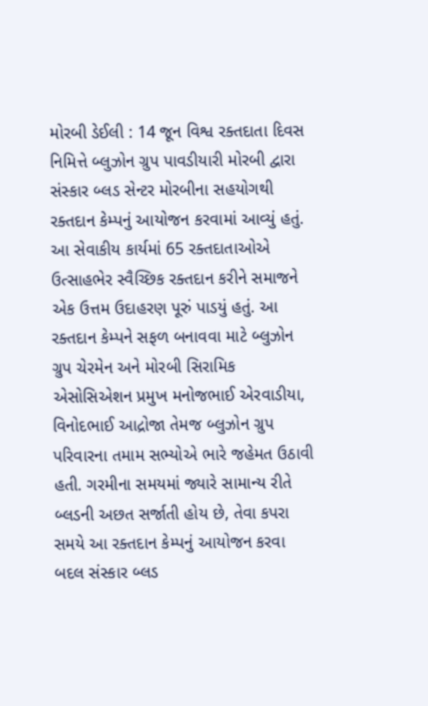મોરબી ડેઈલી : 14 જૂન વિશ્વ રક્તદાતા દિવસ નિમિત્તે બ્લુઝોન ગ્રુપ પાવડીયારી મોરબી દ્વારા સંસ્કાર બ્લડ સેન્ટર મોરબીના સહયોગથી રક્તદાન કેમ્પનું આયોજન કરવામાં આવ્યું હતું. આ સેવાકીય કાર્યમાં 65 રક્તદાતાઓએ ઉત્સાહભેર સ્વૈચ્છિક રક્તદાન કરીને સમાજને એક ઉત્તમ ઉદાહરણ પૂરું પાડયું હતું. આ રક્તદાન કેમ્પને સફળ બનાવવા માટે બ્લુઝોન ગ્રુપ ચેરમેન અને મોરબી સિરામિક એસોસિએશન પ્રમુખ મનોજભાઈ એરવાડીયા, વિનોદભાઈ આદ્રોજા તેમજ બ્લુઝોન ગ્રુપ પરિવારના તમામ સભ્યોએ ભારે જહેમત ઉઠાવી હતી. ગરમીના સમયમાં જ્યારે સામાન્ય રીતે બ્લડની અછત સર્જાતી હોય છે, તેવા કપરા સમયે આ રક્તદાન કેમ્પનું આયોજન કરવા બદલ સંસ્કાર બ્લડ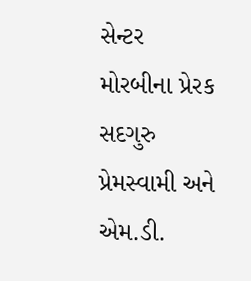સેન્ટર મોરબીના પ્રેરક સદગુરુ પ્રેમસ્વામી અને એમ.ડી.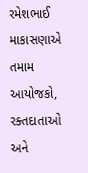રમેશભાઈ માકાસણાએ તમામ આયોજકો, રક્તદાતાઓ અને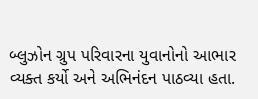બ્લુઝોન ગ્રુપ પરિવારના યુવાનોનો આભાર વ્યક્ત કર્યો અને અભિનંદન પાઠવ્યા હતા.